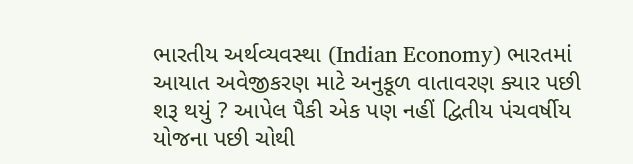ભારતીય અર્થવ્યવસ્થા (Indian Economy) ભારતમાં આયાત અવેજીકરણ માટે અનુકૂળ વાતાવરણ ક્યાર પછી શરૂ થયું ? આપેલ પૈકી એક પણ નહીં દ્વિતીય પંચવર્ષીય યોજના પછી ચોથી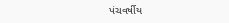પંચવર્ષીય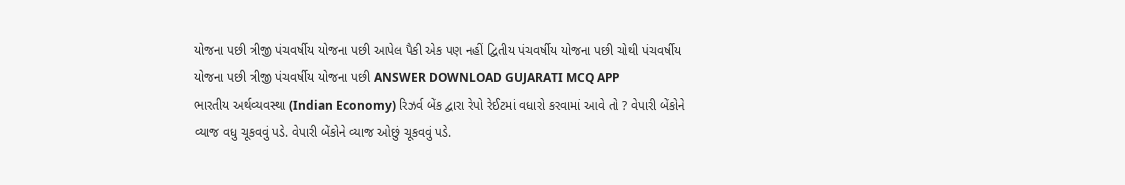યોજના પછી ત્રીજી પંચવર્ષીય યોજના પછી આપેલ પૈકી એક પણ નહીં દ્વિતીય પંચવર્ષીય યોજના પછી ચોથી પંચવર્ષીય યોજના પછી ત્રીજી પંચવર્ષીય યોજના પછી ANSWER DOWNLOAD GUJARATI MCQ APP
ભારતીય અર્થવ્યવસ્થા (Indian Economy) રિઝર્વ બેંક દ્વારા રેપો રેઈટમાં વધારો કરવામાં આવે તો ? વેપારી બેંકોને વ્યાજ વધુ ચૂકવવું પડે. વેપારી બેંકોને વ્યાજ ઓછું ચૂકવવું પડે.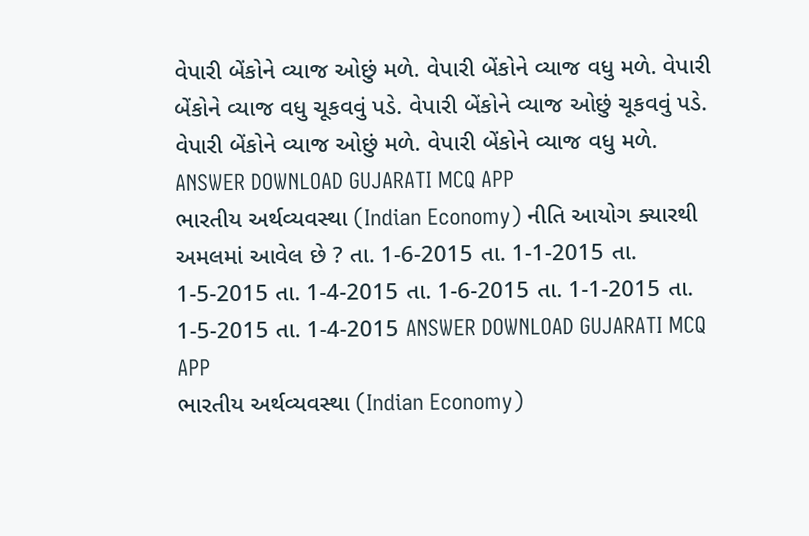વેપારી બેંકોને વ્યાજ ઓછું મળે. વેપારી બેંકોને વ્યાજ વધુ મળે. વેપારી બેંકોને વ્યાજ વધુ ચૂકવવું પડે. વેપારી બેંકોને વ્યાજ ઓછું ચૂકવવું પડે. વેપારી બેંકોને વ્યાજ ઓછું મળે. વેપારી બેંકોને વ્યાજ વધુ મળે. ANSWER DOWNLOAD GUJARATI MCQ APP
ભારતીય અર્થવ્યવસ્થા (Indian Economy) નીતિ આયોગ ક્યારથી અમલમાં આવેલ છે ? તા. 1-6-2015 તા. 1-1-2015 તા. 1-5-2015 તા. 1-4-2015 તા. 1-6-2015 તા. 1-1-2015 તા. 1-5-2015 તા. 1-4-2015 ANSWER DOWNLOAD GUJARATI MCQ APP
ભારતીય અર્થવ્યવસ્થા (Indian Economy)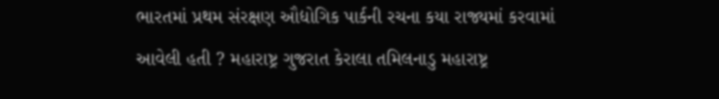ભારતમાં પ્રથમ સંરક્ષણ ઔદ્યોગિક પાર્કની રચના કયા રાજ્યમાં કરવામાં આવેલી હતી ? મહારાષ્ટ્ર ગુજરાત કેરાલા તમિલનાડુ મહારાષ્ટ્ર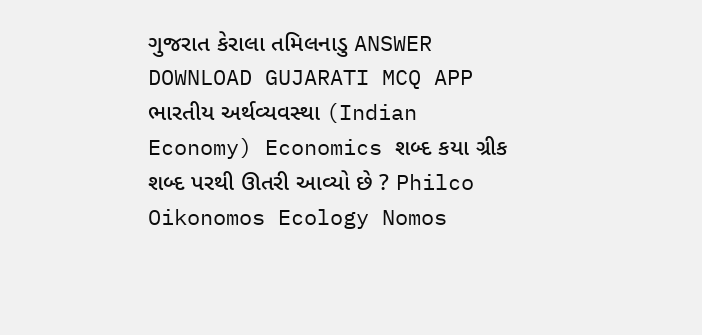ગુજરાત કેરાલા તમિલનાડુ ANSWER DOWNLOAD GUJARATI MCQ APP
ભારતીય અર્થવ્યવસ્થા (Indian Economy) Economics શબ્દ કયા ગ્રીક શબ્દ પરથી ઊતરી આવ્યો છે ? Philco Oikonomos Ecology Nomos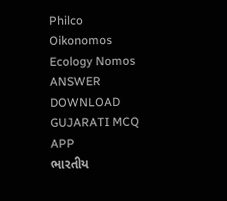Philco Oikonomos Ecology Nomos ANSWER DOWNLOAD GUJARATI MCQ APP
ભારતીય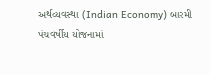અર્થવ્યવસ્થા (Indian Economy) બારમી પંચવર્ષીય યોજનામાં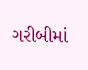ગરીબીમાં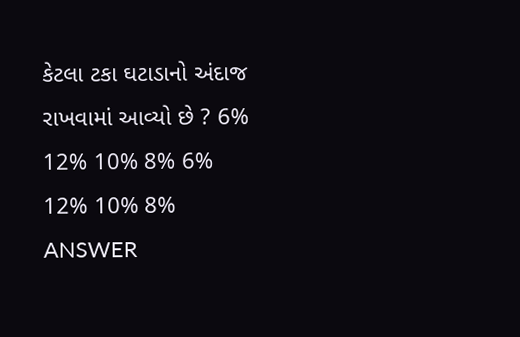કેટલા ટકા ઘટાડાનો અંદાજ રાખવામાં આવ્યો છે ? 6% 12% 10% 8% 6% 12% 10% 8% ANSWER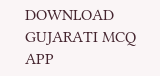DOWNLOAD GUJARATI MCQ APP